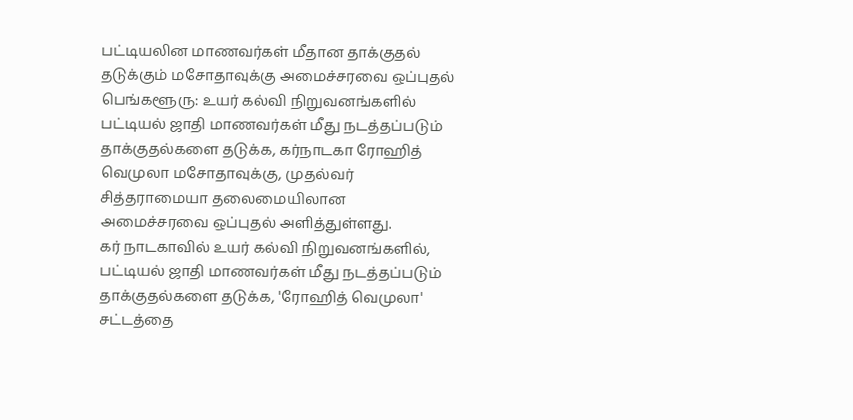பட்டியலின மாணவர்கள் மீதான தாக்குதல் தடுக்கும் மசோதாவுக்கு அமைச்சரவை ஒப்புதல்
பெங்களூரு: உயர் கல்வி நிறுவனங்களில் பட்டியல் ஜாதி மாணவர்கள் மீது நடத்தப்படும் தாக்குதல்களை தடுக்க, கர்நாடகா ரோஹித் வெமுலா மசோதாவுக்கு, முதல்வர் சித்தராமையா தலைமையிலான அமைச்சரவை ஒப்புதல் அளித்துள்ளது.
கர் நாடகாவில் உயர் கல்வி நிறுவனங்களில், பட்டியல் ஜாதி மாணவர்கள் மீது நடத்தப்படும் தாக்குதல்களை தடுக்க, 'ரோஹித் வெமுலா' சட்டத்தை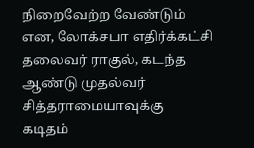நிறைவேற்ற வேண்டும் என, லோக்சபா எதிர்க்கட்சி தலைவர் ராகுல், கடந்த ஆண்டு முதல்வர் சித்தராமையாவுக்கு கடிதம்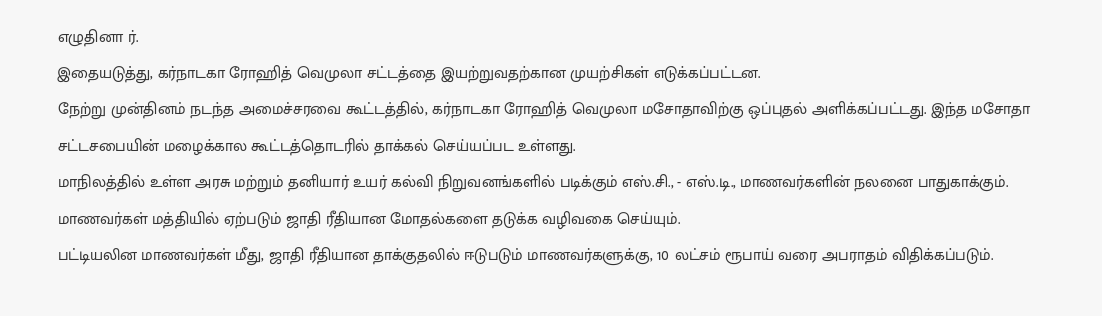எழுதினா ர்.
இதையடுத்து, கர்நாடகா ரோஹித் வெமுலா சட்டத்தை இயற்றுவதற்கான முயற்சிகள் எடுக்கப்பட்டன.
நேற்று முன்தினம் நடந்த அமைச்சரவை கூட்டத்தில், கர்நாடகா ரோஹித் வெமுலா மசோதாவிற்கு ஒப்புதல் அளிக்கப்பட்டது. இந்த மசோதா சட்டசபையின் மழைக்கால கூட்டத்தொடரில் தாக்கல் செய்யப்பட உள்ளது.
மாநிலத்தில் உள்ள அரசு மற்றும் தனியார் உயர் கல்வி நிறுவனங்களில் படிக்கும் எஸ்.சி., - எஸ்.டி., மாணவர்களின் நலனை பாதுகாக்கும். மாணவர்கள் மத்தியில் ஏற்படும் ஜாதி ரீதியான மோதல்களை தடுக்க வழிவகை செய்யும்.
பட்டியலின மாணவர்கள் மீது, ஜாதி ரீதியான தாக்குதலில் ஈடுபடும் மாணவர்களுக்கு, 10 லட்சம் ரூபாய் வரை அபராதம் விதிக்கப்படும்.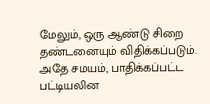மேலும், ஒரு ஆண்டு சிறை தண்டனையும் விதிக்கப்படும். அதே சமயம், பாதிக்கப்பட்ட பட்டியலின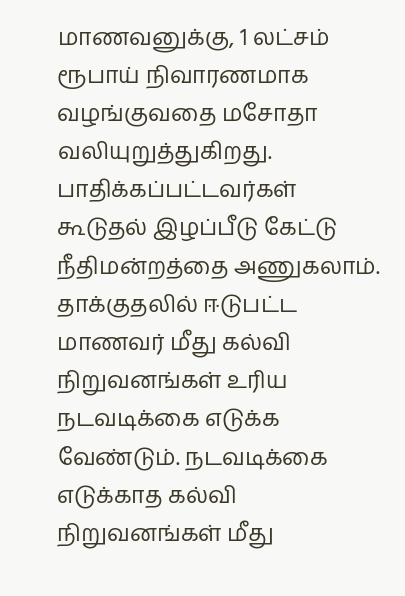மாணவனுக்கு, 1 லட்சம் ரூபாய் நிவாரணமாக வழங்குவதை மசோதா வலியுறுத்துகிறது.
பாதிக்கப்பட்டவர்கள் கூடுதல் இழப்பீடு கேட்டு நீதிமன்றத்தை அணுகலாம். தாக்குதலில் ஈடுபட்ட மாணவர் மீது கல்வி நிறுவனங்கள் உரிய நடவடிக்கை எடுக்க வேண்டும். நடவடிக்கை எடுக்காத கல்வி நிறுவனங்கள் மீது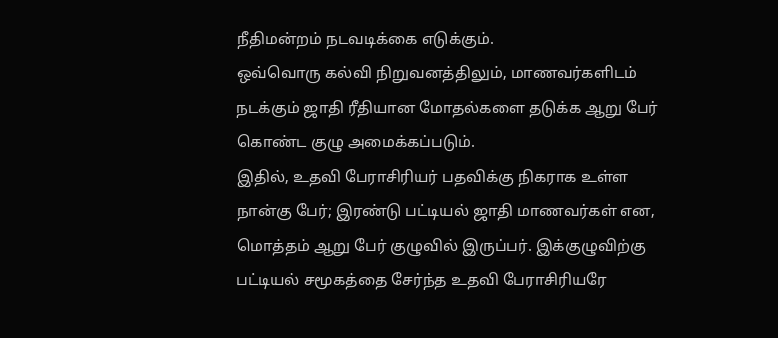நீதிமன்றம் நடவடிக்கை எடுக்கும்.
ஒவ்வொரு கல்வி நிறுவனத்திலும், மாணவர்களிடம் நடக்கும் ஜாதி ரீதியான மோதல்களை தடுக்க ஆறு பேர் கொண்ட குழு அமைக்கப்படும்.
இதில், உதவி பேராசிரியர் பதவிக்கு நிகராக உள்ள நான்கு பேர்; இரண்டு பட்டியல் ஜாதி மாணவர்கள் என, மொத்தம் ஆறு பேர் குழுவில் இருப்பர். இக்குழுவிற்கு பட்டியல் சமூகத்தை சேர்ந்த உதவி பேராசிரியரே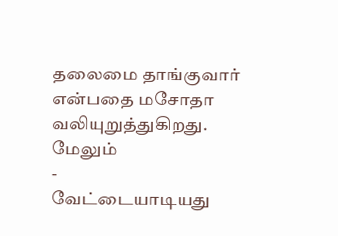தலைமை தாங்குவார் என்பதை மசோதா வலியுறுத்துகிறது.
மேலும்
-
வேட்டையாடியது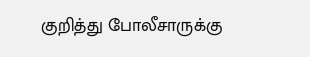குறித்து போலீசாருக்கு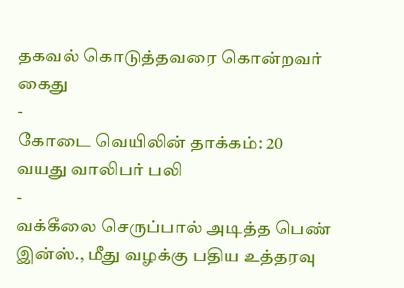தகவல் கொடுத்தவரை கொன்றவர் கைது
-
கோடை வெயிலின் தாக்கம்: 20 வயது வாலிபர் பலி
-
வக்கீலை செருப்பால் அடித்த பெண் இன்ஸ்., மீது வழக்கு பதிய உத்தரவு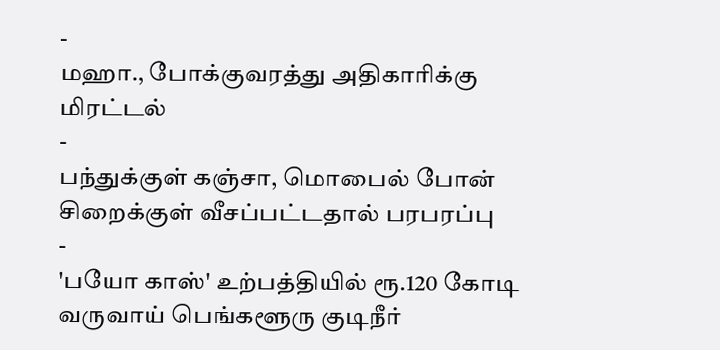-
மஹா., போக்குவரத்து அதிகாரிக்கு மிரட்டல்
-
பந்துக்குள் கஞ்சா, மொபைல் போன் சிறைக்குள் வீசப்பட்டதால் பரபரப்பு
-
'பயோ காஸ்' உற்பத்தியில் ரூ.120 கோடி வருவாய் பெங்களூரு குடிநீர்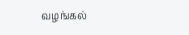வழங்கல்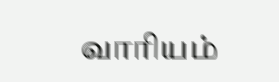வாரியம்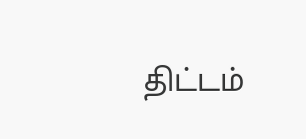திட்டம்